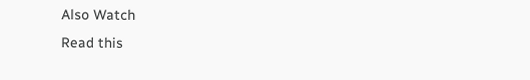Also Watch
Read this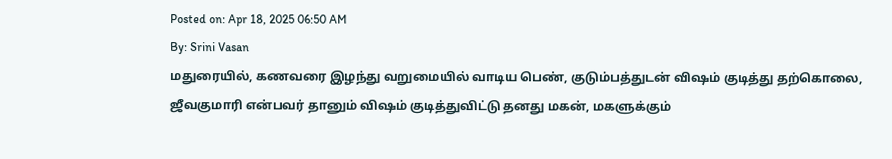Posted on: Apr 18, 2025 06:50 AM
By: Srini Vasan
மதுரையில், கணவரை இழந்து வறுமையில் வாடிய பெண், குடும்பத்துடன் விஷம் குடித்து தற்கொலை,
ஜீவகுமாரி என்பவர் தானும் விஷம் குடித்துவிட்டு தனது மகன், மகளுக்கும்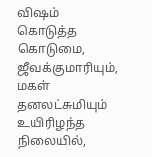விஷம் கொடுத்த கொடுமை,
ஜீவக்குமாரியும், மகள் தனலட்சுமியும் உயிரிழந்த நிலையில்,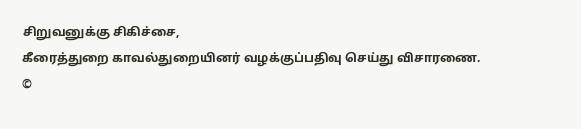சிறுவனுக்கு சிகிச்சை,
கீரைத்துறை காவல்துறையினர் வழக்குப்பதிவு செய்து விசாரணை.
©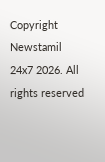Copyright Newstamil 24x7 2026. All rights reserved